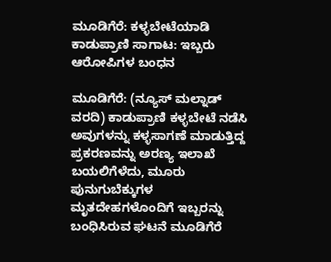ಮೂಡಿಗೆರೆ: ಕಳ್ಳಬೇಟೆಯಾಡಿ ಕಾಡುಪ್ರಾಣಿ ಸಾಗಾಟ: ಇಬ್ಬರು ಆರೋಪಿಗಳ ಬಂಧನ

ಮೂಡಿಗೆರೆ: (ನ್ಯೂಸ್ ಮಲ್ನಾಡ್ ವರದಿ) ಕಾಡುಪ್ರಾಣಿ ಕಳ್ಳಬೇಟೆ ನಡೆಸಿ ಅವುಗಳನ್ನು ಕಳ್ಳಸಾಗಣೆ ಮಾಡುತ್ತಿದ್ದ ಪ್ರಕರಣವನ್ನು ಅರಣ್ಯ ಇಲಾಖೆ ಬಯಲಿಗೆಳೆದು, ಮೂರು ಪುನುಗುಬೆಕ್ಕುಗಳ ಮೃತದೇಹಗಳೊಂದಿಗೆ ಇಬ್ಬರನ್ನು ಬಂಧಿಸಿರುವ ಘಟನೆ ಮೂಡಿಗೆರೆ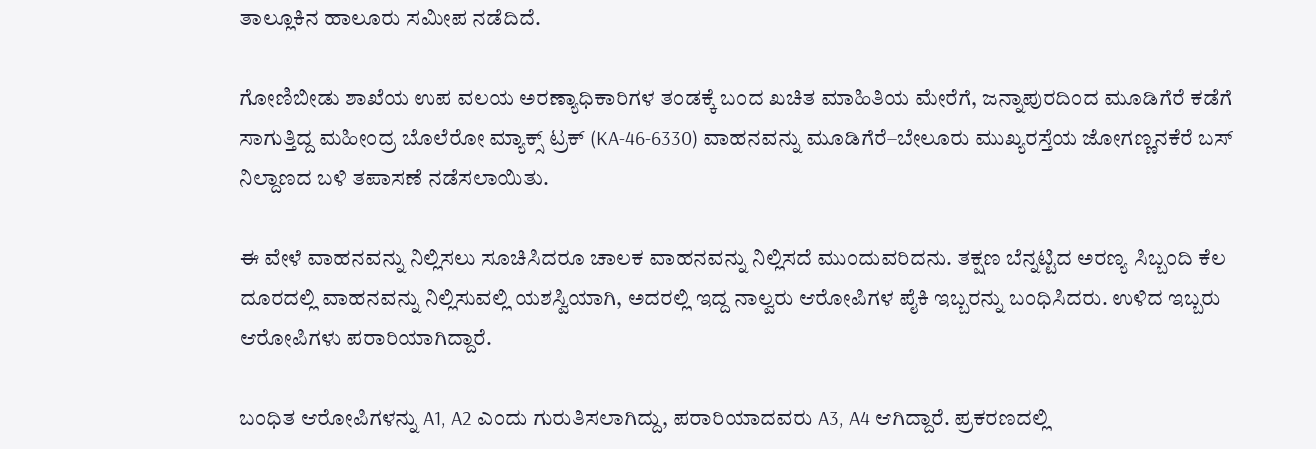ತಾಲ್ಲೂಕಿನ ಹಾಲೂರು ಸಮೀಪ ನಡೆದಿದೆ.

ಗೋಣಿಬೀಡು ಶಾಖೆಯ ಉಪ ವಲಯ ಅರಣ್ಯಾಧಿಕಾರಿಗಳ ತಂಡಕ್ಕೆ ಬಂದ ಖಚಿತ ಮಾಹಿತಿಯ ಮೇರೆಗೆ, ಜನ್ನಾಪುರದಿಂದ ಮೂಡಿಗೆರೆ ಕಡೆಗೆ ಸಾಗುತ್ತಿದ್ದ ಮಹೀಂದ್ರ ಬೊಲೆರೋ ಮ್ಯಾಕ್ಸ್ ಟ್ರಕ್ (KA-46-6330) ವಾಹನವನ್ನು ಮೂಡಿಗೆರೆ–ಬೇಲೂರು ಮುಖ್ಯರಸ್ತೆಯ ಜೋಗಣ್ಣನಕೆರೆ ಬಸ್ ನಿಲ್ದಾಣದ ಬಳಿ ತಪಾಸಣೆ ನಡೆಸಲಾಯಿತು.

ಈ ವೇಳೆ ವಾಹನವನ್ನು ನಿಲ್ಲಿಸಲು ಸೂಚಿಸಿದರೂ ಚಾಲಕ ವಾಹನವನ್ನು ನಿಲ್ಲಿಸದೆ ಮುಂದುವರಿದನು. ತಕ್ಷಣ ಬೆನ್ನಟ್ಟಿದ ಅರಣ್ಯ ಸಿಬ್ಬಂದಿ ಕೆಲ ದೂರದಲ್ಲಿ ವಾಹನವನ್ನು ನಿಲ್ಲಿಸುವಲ್ಲಿ ಯಶಸ್ವಿಯಾಗಿ, ಅದರಲ್ಲಿ ಇದ್ದ ನಾಲ್ವರು ಆರೋಪಿಗಳ ಪೈಕಿ ಇಬ್ಬರನ್ನು ಬಂಧಿಸಿದರು. ಉಳಿದ ಇಬ್ಬರು ಆರೋಪಿಗಳು ಪರಾರಿಯಾಗಿದ್ದಾರೆ.

ಬಂಧಿತ ಆರೋಪಿಗಳನ್ನು A1, A2 ಎಂದು ಗುರುತಿಸಲಾಗಿದ್ದು, ಪರಾರಿಯಾದವರು A3, A4 ಆಗಿದ್ದಾರೆ. ಪ್ರಕರಣದಲ್ಲಿ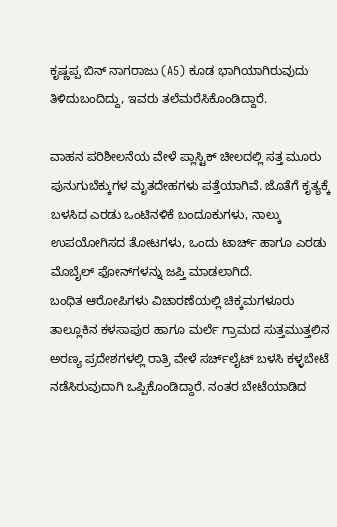ಕೃಷ್ಣಪ್ಪ ಬಿನ್ ನಾಗರಾಜು (A5) ಕೂಡ ಭಾಗಿಯಾಗಿರುವುದು ತಿಳಿದುಬಂದಿದ್ದು, ಇವರು ತಲೆಮರೆಸಿಕೊಂಡಿದ್ದಾರೆ.

ವಾಹನ ಪರಿಶೀಲನೆಯ ವೇಳೆ ಪ್ಲಾಸ್ಟಿಕ್ ಚೀಲದಲ್ಲಿ ಸತ್ತ ಮೂರು ಪುನುಗುಬೆಕ್ಕುಗಳ ಮೃತದೇಹಗಳು ಪತ್ತೆಯಾಗಿವೆ. ಜೊತೆಗೆ ಕೃತ್ಯಕ್ಕೆ ಬಳಸಿದ ಎರಡು ಒಂಟಿನಳಿಕೆ ಬಂದೂಕುಗಳು, ನಾಲ್ಕು ಉಪಯೋಗಿಸದ ತೋಟಗಳು, ಒಂದು ಟಾರ್ಚ್ ಹಾಗೂ ಎರಡು ಮೊಬೈಲ್ ಫೋನ್‌ಗಳನ್ನು ಜಪ್ತಿ ಮಾಡಲಾಗಿದೆ.
ಬಂಧಿತ ಆರೋಪಿಗಳು ವಿಚಾರಣೆಯಲ್ಲಿ ಚಿಕ್ಕಮಗಳೂರು ತಾಲ್ಲೂಕಿನ ಕಳಸಾಪುರ ಹಾಗೂ ಮರ್ಲೆ ಗ್ರಾಮದ ಸುತ್ತಮುತ್ತಲಿನ ಅರಣ್ಯ ಪ್ರದೇಶಗಳಲ್ಲಿ ರಾತ್ರಿ ವೇಳೆ ಸರ್ಚ್‌ಲೈಟ್ ಬಳಸಿ ಕಳ್ಳಬೇಟೆ ನಡೆಸಿರುವುದಾಗಿ ಒಪ್ಪಿಕೊಂಡಿದ್ದಾರೆ. ನಂತರ ಬೇಟೆಯಾಡಿದ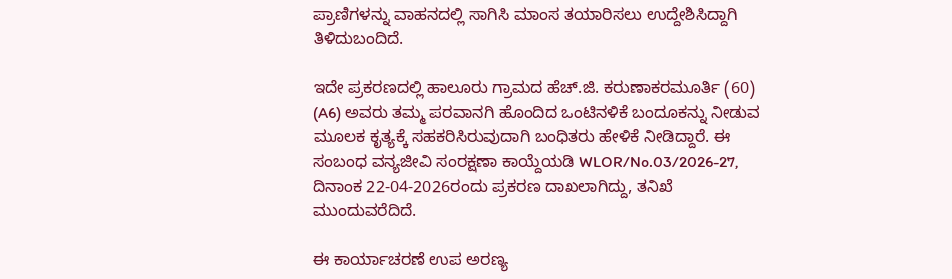ಪ್ರಾಣಿಗಳನ್ನು ವಾಹನದಲ್ಲಿ ಸಾಗಿಸಿ ಮಾಂಸ ತಯಾರಿಸಲು ಉದ್ದೇಶಿಸಿದ್ದಾಗಿ ತಿಳಿದುಬಂದಿದೆ.

ಇದೇ ಪ್ರಕರಣದಲ್ಲಿ ಹಾಲೂರು ಗ್ರಾಮದ ಹೆಚ್.ಜಿ. ಕರುಣಾಕರಮೂರ್ತಿ (60) (A6) ಅವರು ತಮ್ಮ ಪರವಾನಗಿ ಹೊಂದಿದ ಒಂಟಿನಳಿಕೆ ಬಂದೂಕನ್ನು ನೀಡುವ ಮೂಲಕ ಕೃತ್ಯಕ್ಕೆ ಸಹಕರಿಸಿರುವುದಾಗಿ ಬಂಧಿತರು ಹೇಳಿಕೆ ನೀಡಿದ್ದಾರೆ. ಈ ಸಂಬಂಧ ವನ್ಯಜೀವಿ ಸಂರಕ್ಷಣಾ ಕಾಯ್ದೆಯಡಿ WLOR/No.03/2026-27, ದಿನಾಂಕ 22-04-2026ರಂದು ಪ್ರಕರಣ ದಾಖಲಾಗಿದ್ದು, ತನಿಖೆ ಮುಂದುವರೆದಿದೆ.

ಈ ಕಾರ್ಯಾಚರಣೆ ಉಪ ಅರಣ್ಯ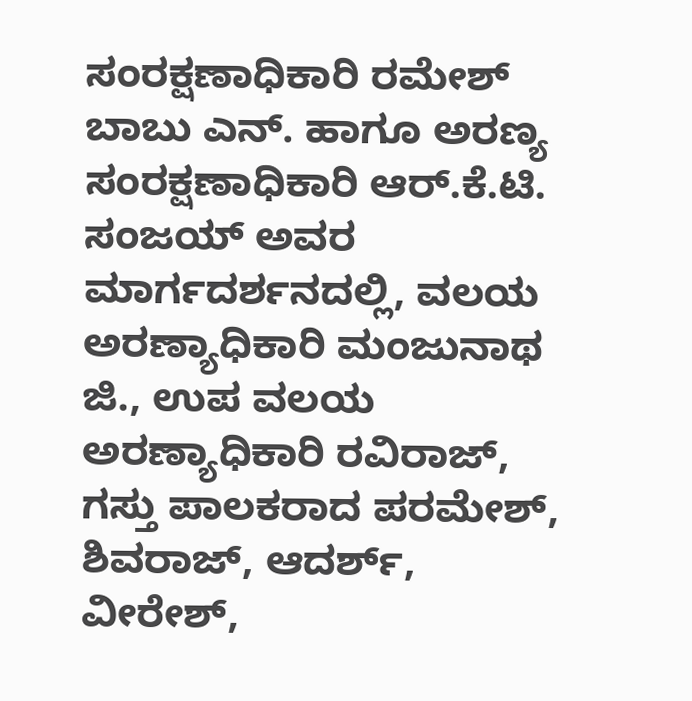ಸಂರಕ್ಷಣಾಧಿಕಾರಿ ರಮೇಶ್ ಬಾಬು ಎನ್. ಹಾಗೂ ಅರಣ್ಯ ಸಂರಕ್ಷಣಾಧಿಕಾರಿ ಆರ್.ಕೆ.ಟಿ. ಸಂಜಯ್ ಅವರ ಮಾರ್ಗದರ್ಶನದಲ್ಲಿ, ವಲಯ ಅರಣ್ಯಾಧಿಕಾರಿ ಮಂಜುನಾಥ ಜಿ., ಉಪ ವಲಯ ಅರಣ್ಯಾಧಿಕಾರಿ ರವಿರಾಜ್, ಗಸ್ತು ಪಾಲಕರಾದ ಪರಮೇಶ್, ಶಿವರಾಜ್, ಆದರ್ಶ್, ವೀರೇಶ್,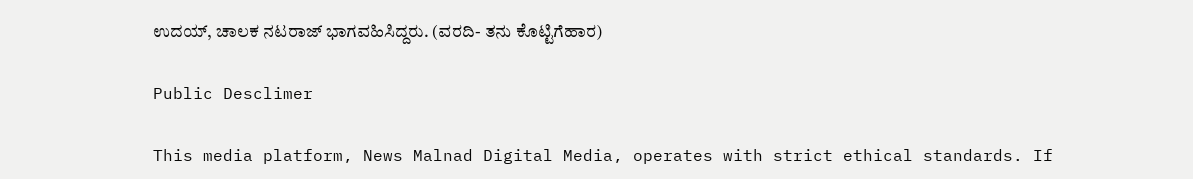ಉದಯ್, ಚಾಲಕ ನಟರಾಜ್ ಭಾಗವಹಿಸಿದ್ದರು. (ವರದಿ- ತನು ಕೊಟ್ಟಿಗೆಹಾರ)

Public Desclimer

This media platform, News Malnad Digital Media, operates with strict ethical standards. If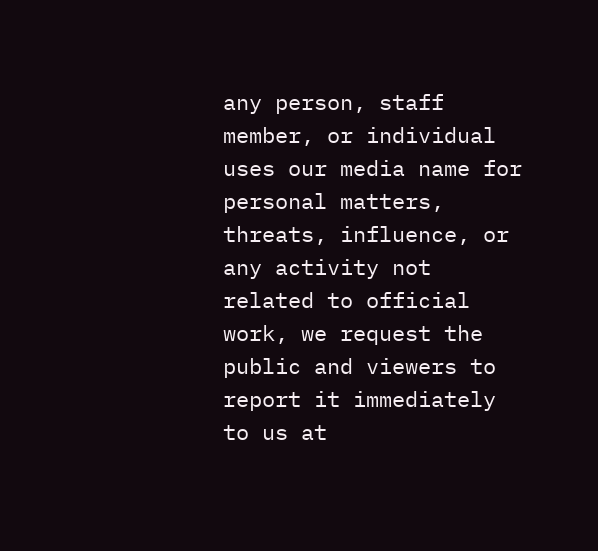any person, staff member, or individual uses our media name for personal matters, threats, influence, or any activity not related to official work, we request the public and viewers to report it immediately to us at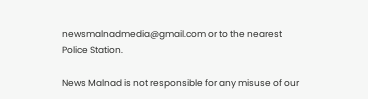newsmalnadmedia@gmail.com or to the nearest Police Station.

News Malnad is not responsible for any misuse of our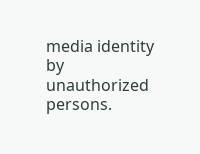media identity by unauthorized persons.